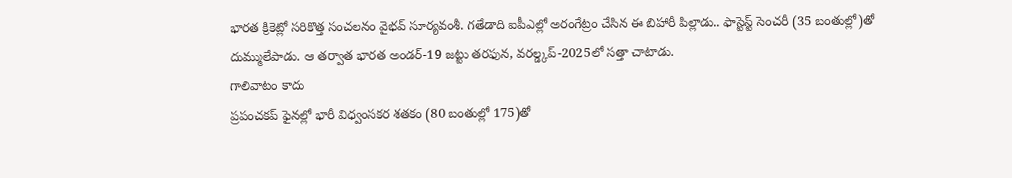భారత క్రికెట్లో సరికొత్త సంచలనం వైభవ్ సూర్యవంశీ. గతేడాది ఐపీఎల్లో అరంగేట్రం చేసిన ఈ బిహారీ పిల్లాడు.. ఫాస్టెస్ట్ సెంచరీ (35 బంతుల్లో)తో దుమ్ములేపాడు. ఆ తర్వాత భారత అండర్-19 జట్టు తరఫున, వరల్డ్కప్-2025లో సత్తా చాటాడు.
గాలివాటం కాదు
ప్రపంచకప్ ఫైనల్లో భారీ విధ్వంసకర శతకం (80 బంతుల్లో 175)తో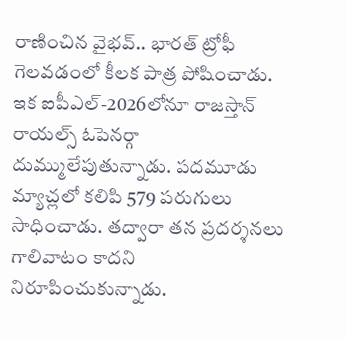రాణించిన వైభవ్.. భారత్ ట్రోఫీ గెలవడంలో కీలక పాత్ర పోషించాడు. ఇక ఐపీఎల్-2026లోనూ రాజస్తాన్ రాయల్స్ ఓపెనర్గా దుమ్ములేపుతున్నాడు. పదమూడు మ్యాచ్లలో కలిపి 579 పరుగులు సాధించాడు. తద్వారా తన ప్రదర్శనలు గాలివాటం కాదని నిరూపించుకున్నాడు.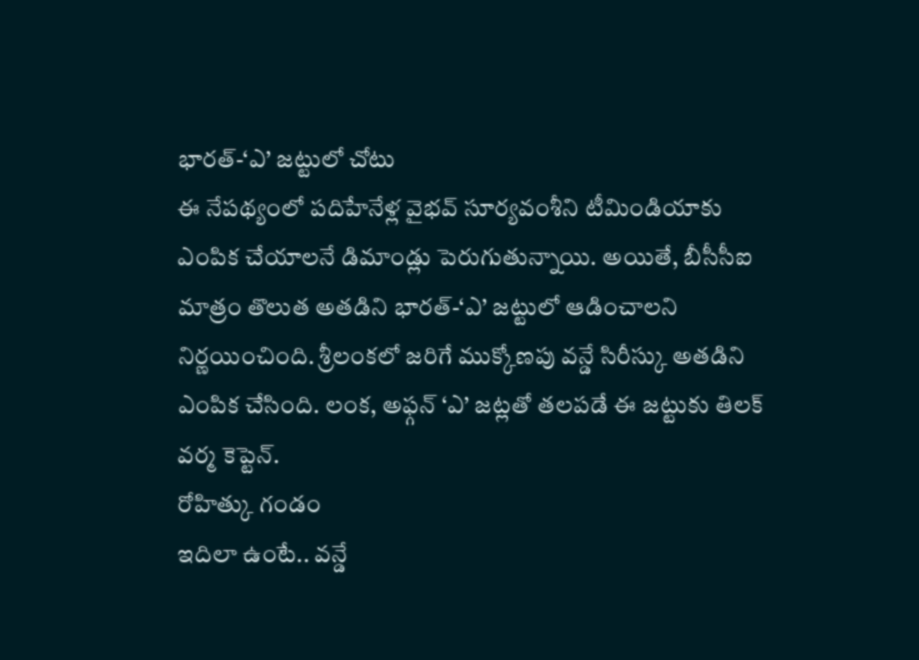భారత్-‘ఎ’ జట్టులో చోటు
ఈ నేపథ్యంలో పదిహేనేళ్ల వైభవ్ సూర్యవంశీని టీమిండియాకు ఎంపిక చేయాలనే డిమాండ్లు పెరుగుతున్నాయి. అయితే, బీసీసీఐ మాత్రం తొలుత అతడిని భారత్-‘ఎ’ జట్టులో ఆడించాలని నిర్ణయించింది. శ్రీలంకలో జరిగే ముక్కోణపు వన్డే సిరీస్కు అతడిని ఎంపిక చేసింది. లంక, అఫ్గన్ ‘ఎ’ జట్లతో తలపడే ఈ జట్టుకు తిలక్ వర్మ కెప్టెన్.
రోహిత్కు గండం
ఇదిలా ఉంటే.. వన్డే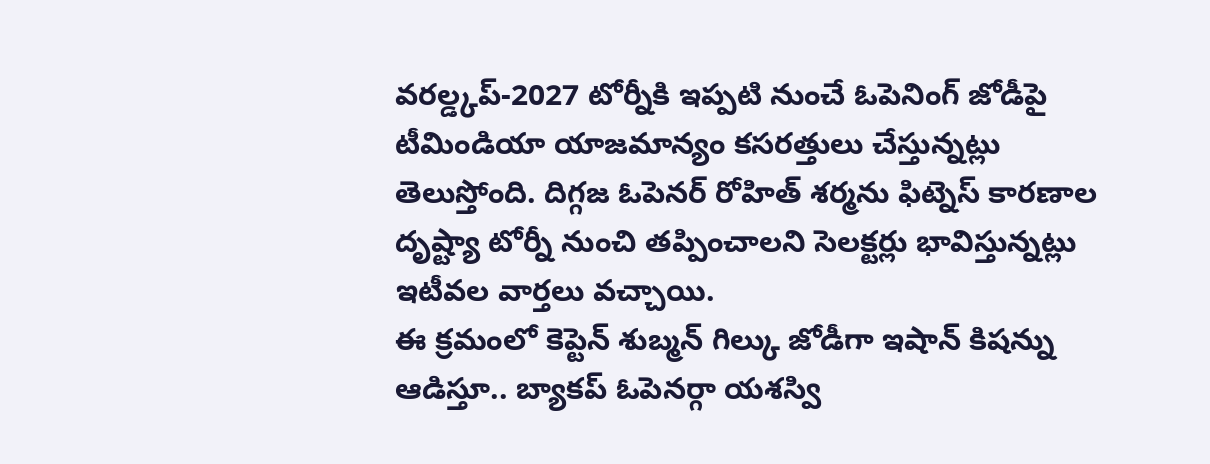వరల్డ్కప్-2027 టోర్నీకి ఇప్పటి నుంచే ఓపెనింగ్ జోడీపై టీమిండియా యాజమాన్యం కసరత్తులు చేస్తున్నట్లు తెలుస్తోంది. దిగ్గజ ఓపెనర్ రోహిత్ శర్మను ఫిట్నెస్ కారణాల దృష్ట్యా టోర్నీ నుంచి తప్పించాలని సెలక్టర్లు భావిస్తున్నట్లు ఇటీవల వార్తలు వచ్చాయి.
ఈ క్రమంలో కెప్టెన్ శుబ్మన్ గిల్కు జోడీగా ఇషాన్ కిషన్ను ఆడిస్తూ.. బ్యాకప్ ఓపెనర్గా యశస్వి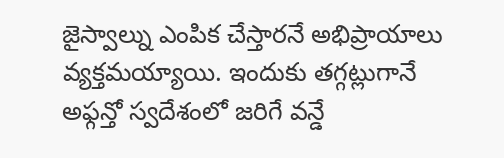జైస్వాల్ను ఎంపిక చేస్తారనే అభిప్రాయాలు వ్యక్తమయ్యాయి. ఇందుకు తగ్గట్లుగానే అఫ్గన్తో స్వదేశంలో జరిగే వన్డే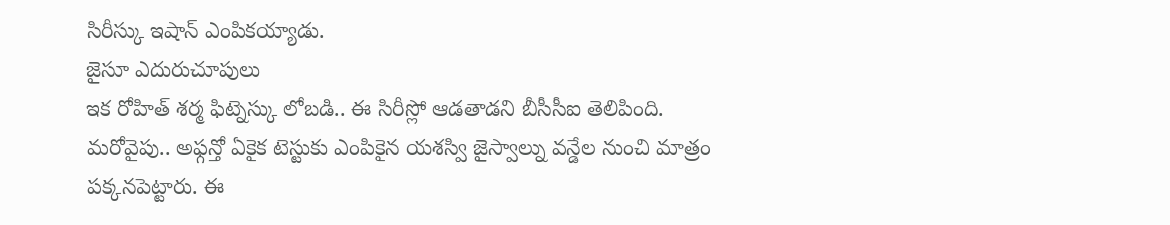సిరీస్కు ఇషాన్ ఎంపికయ్యాడు.
జైసూ ఎదురుచూపులు
ఇక రోహిత్ శర్మ ఫిట్నెస్కు లోబడి.. ఈ సిరీస్లో ఆడతాడని బీసీసీఐ తెలిపింది. మరోవైపు.. అఫ్గన్తో ఏకైక టెస్టుకు ఎంపికైన యశస్వి జైస్వాల్ను వన్డేల నుంచి మాత్రం పక్కనపెట్టారు. ఈ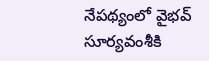నేపథ్యంలో వైభవ్ సూర్యవంశీకి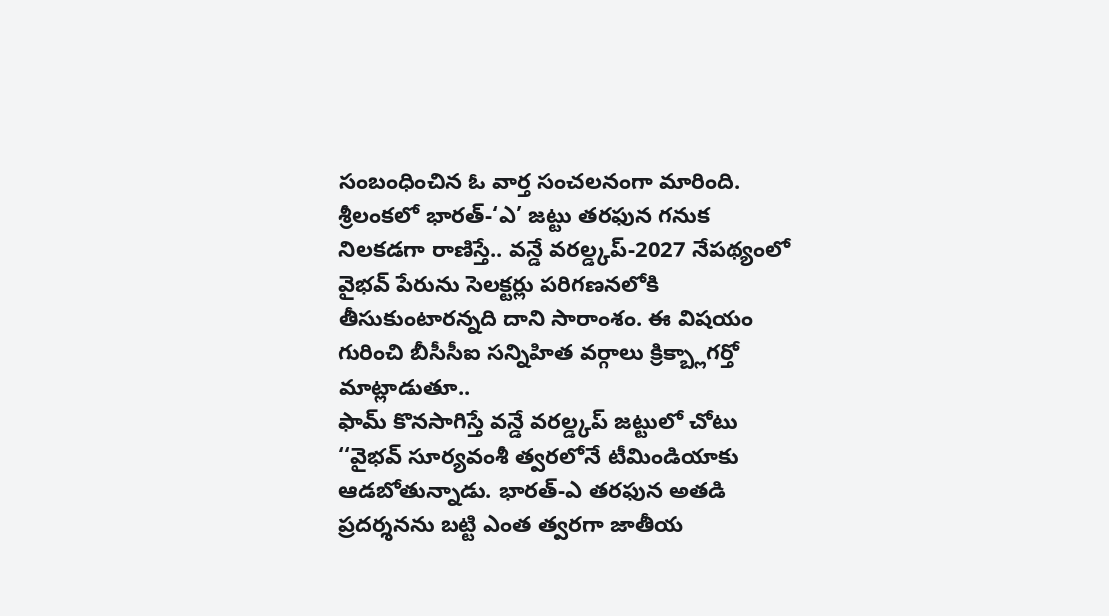సంబంధించిన ఓ వార్త సంచలనంగా మారింది.
శ్రీలంకలో భారత్-‘ఎ’ జట్టు తరఫున గనుక నిలకడగా రాణిస్తే.. వన్డే వరల్డ్కప్-2027 నేపథ్యంలో వైభవ్ పేరును సెలక్టర్లు పరిగణనలోకి తీసుకుంటారన్నది దాని సారాంశం. ఈ విషయం గురించి బీసీసీఐ సన్నిహిత వర్గాలు క్రిక్బ్లాగర్తో మాట్లాడుతూ..
ఫామ్ కొనసాగిస్తే వన్డే వరల్డ్కప్ జట్టులో చోటు
‘‘వైభవ్ సూర్యవంశీ త్వరలోనే టీమిండియాకు ఆడబోతున్నాడు. భారత్-ఎ తరఫున అతడి ప్రదర్శనను బట్టి ఎంత త్వరగా జాతీయ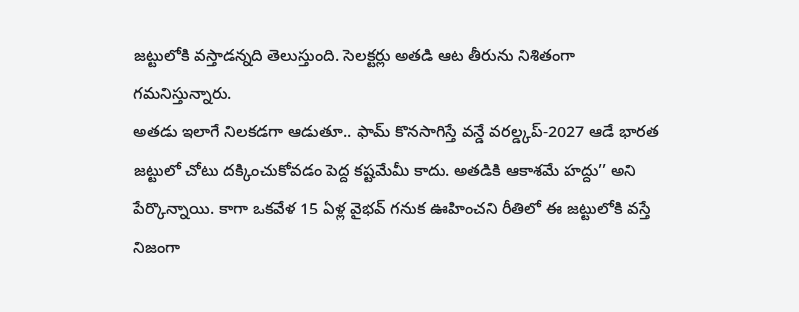జట్టులోకి వస్తాడన్నది తెలుస్తుంది. సెలక్టర్లు అతడి ఆట తీరును నిశితంగా గమనిస్తున్నారు.
అతడు ఇలాగే నిలకడగా ఆడుతూ.. ఫామ్ కొనసాగిస్తే వన్డే వరల్డ్కప్-2027 ఆడే భారత జట్టులో చోటు దక్కించుకోవడం పెద్ద కష్టమేమీ కాదు. అతడికి ఆకాశమే హద్దు’’ అని పేర్కొన్నాయి. కాగా ఒకవేళ 15 ఏళ్ల వైభవ్ గనుక ఊహించని రీతిలో ఈ జట్టులోకి వస్తే నిజంగా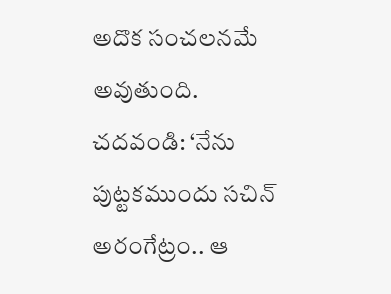అదొక సంచలనమే అవుతుంది.
చదవండి: ‘నేను పుట్టకముందు సచిన్ అరంగేట్రం.. ఆ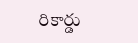రికార్డు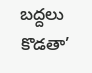బద్దలు కొడతా’